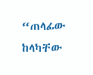“ጠላፊው ከላካቸው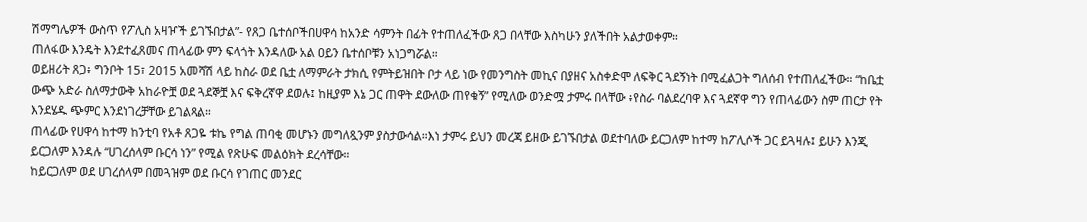ሽማግሌዎች ውስጥ የፖሊስ አዛዦች ይገኙበታል”- የጸጋ ቤተሰቦችበሀዋሳ ከአንድ ሳምንት በፊት የተጠለፈችው ጸጋ በላቸው እስካሁን ያለችበት አልታወቀም።
ጠለፋው እንዴት እንደተፈጸመና ጠላፊው ምን ፍላጎት እንዳለው አል ዐይን ቤተሰቦቹን አነጋግሯል።
ወይዘሪት ጸጋ፥ ግንቦት 15፣ 2015 አመሻሽ ላይ ከስራ ወደ ቤቷ ለማምራት ታክሲ የምትይዝበት ቦታ ላይ ነው የመንግስት መኪና በያዘና አስቀድሞ ለፍቅር ጓደኝነት በሚፈልጋት ግለሰብ የተጠለፈችው። “ከቤቷ ውጭ አድራ ስለማታውቅ አከራዮቿ ወደ ጓደኞቿ እና ፍቅረኛዋ ደወሉ፤ ከዚያም እኔ ጋር ጠዋት ደውለው ጠየቁኝ” የሚለው ወንድሟ ታምሩ በላቸው ፥የስራ ባልደረባዋ እና ጓደኛዋ ግን የጠላፊውን ስም ጠርታ የት እንደሄዱ ጭምር እንደነገረቻቸው ይገልጻል።
ጠላፊው የሀዋሳ ከተማ ከንቲባ የአቶ ጸጋዬ ቱኬ የግል ጠባቂ መሆኑን መግለጿንም ያስታውሳል።እነ ታምሩ ይህን መረጃ ይዘው ይገኙበታል ወደተባለው ይርጋለም ከተማ ከፖሊሶች ጋር ይጓዛሉ፤ ይሁን እንጂ ይርጋለም እንዳሉ “ሀገረሰላም ቡርሳ ነን” የሚል የጽሁፍ መልዕክት ደረሳቸው።
ከይርጋለም ወደ ሀገረሰላም በመጓዝም ወደ ቡርሳ የገጠር መንደር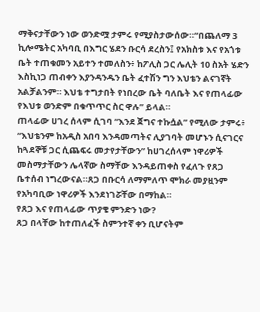ማቅናታቸውን ነው ወንድሟ ታምሩ የሚያስታውሰው።“በጨለማ 3 ኪሎሜትር አካባቢ በእግር ሄደን ቡርሳ ደረስን፤ የአክስቱ እና የአጎቱ ቤት ተጠቁመን አይተን ተመለስን፥ ከፖሊስ ጋር ሌሊት 10 ስአት ሄድን እስኪነጋ ጠብቀን እያንዳንዱን ቤት ፈተሽን ግን እህቴን ልናገኛት አልቻልንም። እህቴ ተግታበት የነበረው ቤት ባለቤት እና የጠላፊው የእህቱ ወንድም በቁጥጥር ስር ዋሉ” ይላል።
ጠላፊው ሀገረ ሰላም ሲገባ “እንደ ጀግና ተኩሷል” የሚለው ታምሩ፥ “እህቴንም ከአዲስ አበባ እንዳመጣትና ሊያገባት መሆኑን ሲናገርና ከጓደኞቹ ጋር ሲጨፍሩ መታየታቸውን” ከሀገረሰላም ነዋሪዎች መስማታቸውን ሌላኛው ስማቸው እንዳይጠቀስ የፈለጉ የጸጋ ቤተሰብ ነግረውናል።ጸጋ በቡርሳ ለማምለጥ ሞክራ መያዟንም የአካባቢው ነዋሪዎች እንደነገሯቸው በማከል።
የጸጋ እና የጠላፊው ጥያቄ ምንድን ነው?
ጸጋ በላቸው ከተጠለፈች ስምንተኛ ቀን ቢሆናትም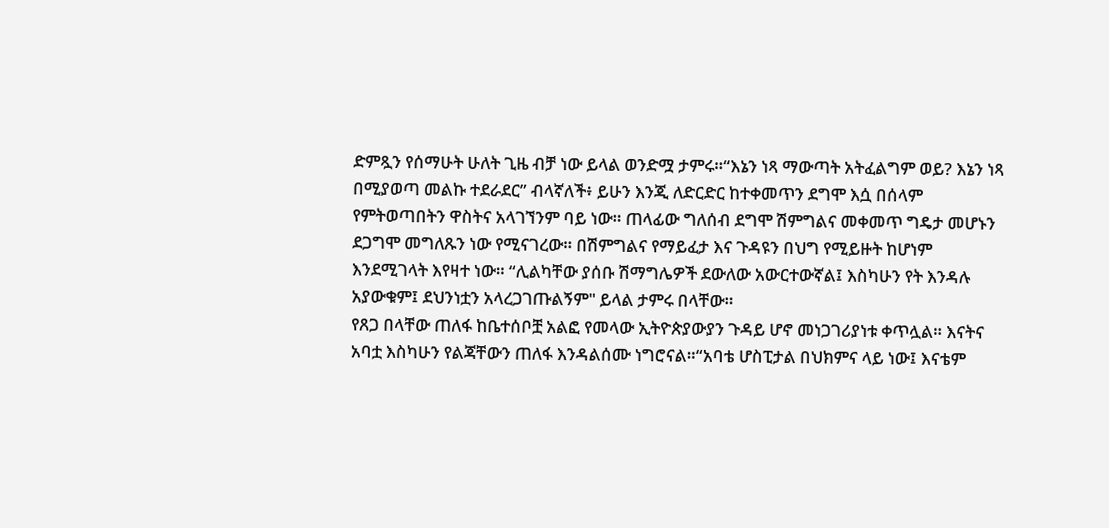ድምጿን የሰማሁት ሁለት ጊዜ ብቻ ነው ይላል ወንድሟ ታምሩ።“እኔን ነጻ ማውጣት አትፈልግም ወይ? እኔን ነጻ በሚያወጣ መልኩ ተደራደር” ብላኛለች፥ ይሁን እንጂ ለድርድር ከተቀመጥን ደግሞ እሷ በሰላም የምትወጣበትን ዋስትና አላገኘንም ባይ ነው። ጠላፊው ግለሰብ ደግሞ ሽምግልና መቀመጥ ግዴታ መሆኑን ደጋግሞ መግለጹን ነው የሚናገረው። በሽምግልና የማይፈታ እና ጉዳዩን በህግ የሚይዙት ከሆነም እንደሚገላት እየዛተ ነው። “ሊልካቸው ያሰቡ ሽማግሌዎች ደውለው አውርተውኛል፤ እስካሁን የት እንዳሉ አያውቁም፤ ደህንነቷን አላረጋገጡልኝም" ይላል ታምሩ በላቸው።
የጸጋ በላቸው ጠለፋ ከቤተሰቦቿ አልፎ የመላው ኢትዮጵያውያን ጉዳይ ሆኖ መነጋገሪያነቱ ቀጥሏል። እናትና አባቷ እስካሁን የልጃቸውን ጠለፋ እንዳልሰሙ ነግሮናል።“አባቴ ሆስፒታል በህክምና ላይ ነው፤ እናቴም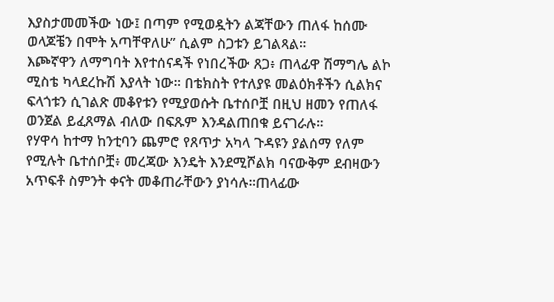እያስታመመችው ነው፤ በጣም የሚወዷትን ልጃቸውን ጠለፋ ከሰሙ ወላጆቼን በሞት አጣቸዋለሁ” ሲልም ስጋቱን ይገልጻል።
እጮኛዋን ለማግባት እየተሰናዳች የነበረችው ጸጋ፥ ጠላፊዋ ሽማግሌ ልኮ ሚስቴ ካላደረኩሽ እያላት ነው። በቴክስት የተለያዩ መልዕክቶችን ሲልክና ፍላጎቱን ሲገልጽ መቆየቱን የሚያወሱት ቤተሰቦቿ በዚህ ዘመን የጠለፋ ወንጀል ይፈጸማል ብለው በፍጹም እንዳልጠበቁ ይናገራሉ።
የሃዋሳ ከተማ ከንቲባን ጨምሮ የጸጥታ አካላ ጉዳዩን ያልሰማ የለም የሚሉት ቤተሰቦቿ፥ መረጃው እንዴት እንደሚሾልክ ባናውቅም ደብዛውን አጥፍቶ ስምንት ቀናት መቆጠራቸውን ያነሳሉ።ጠላፊው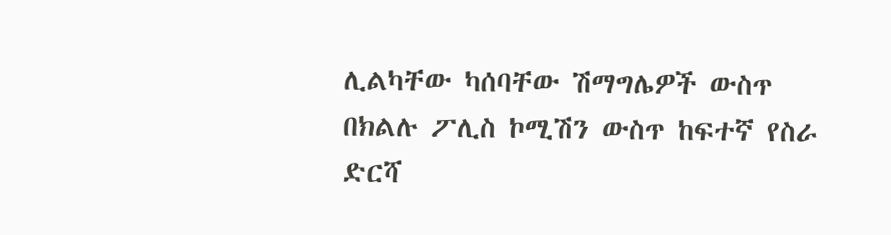ሊልካቸው ካሰባቸው ሽማግሌዎች ውስጥ በክልሉ ፖሊስ ኮሚሽን ውስጥ ከፍተኛ የስራ ድርሻ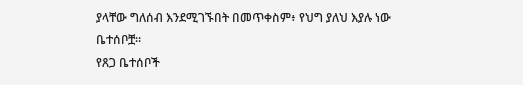ያላቸው ግለሰብ እንደሚገኙበት በመጥቀስም፥ የህግ ያለህ እያሉ ነው ቤተሰቦቿ።
የጸጋ ቤተሰቦች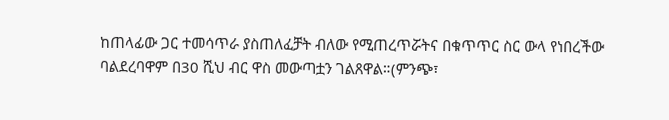ከጠላፊው ጋር ተመሳጥራ ያስጠለፈቻት ብለው የሚጠረጥሯትና በቁጥጥር ስር ውላ የነበረችው ባልደረባዋም በ30 ሺህ ብር ዋስ መውጣቷን ገልጸዋል።(ምንጭ፣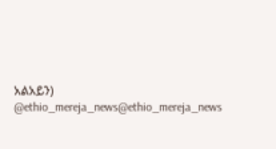አልአይን)
@ethio_mereja_news@ethio_mereja_news